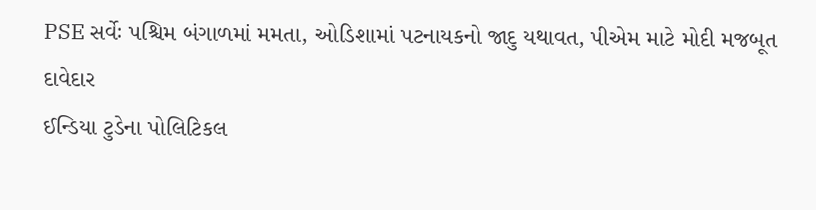PSE સર્વેઃ પશ્ચિમ બંગાળમાં મમતા, ઓડિશામાં પટનાયકનો જાદુ યથાવત, પીએમ માટે મોદી મજબૂત દાવેદાર
ઈન્ડિયા ટુડેના પોલિટિકલ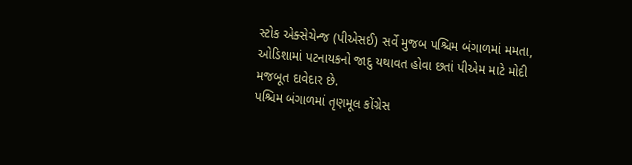સ્ટોક એક્સેચેન્જ (પીએસઈ) સર્વે મુજબ પશ્ચિમ બંગાળમાં મમતા, ઓડિશામાં પટનાયકનો જાદુ યથાવત હોવા છતાં પીએમ માટે મોદી મજબૂત દાવેદાર છે.
પશ્ચિમ બંગાળમાં તૃણમૂલ કોંગ્રેસ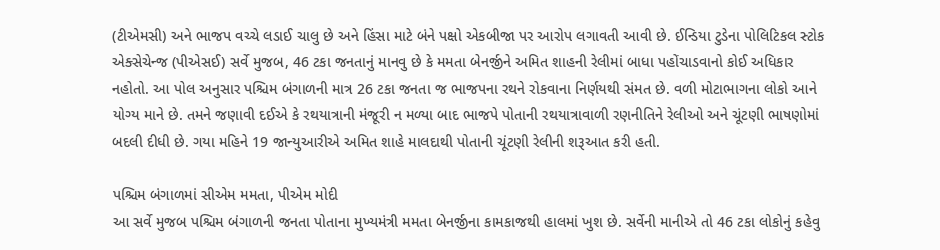(ટીએમસી) અને ભાજપ વચ્ચે લડાઈ ચાલુ છે અને હિંસા માટે બંને પક્ષો એકબીજા પર આરોપ લગાવતી આવી છે. ઈન્ડિયા ટુડેના પોલિટિકલ સ્ટોક એક્સેચેન્જ (પીએસઈ) સર્વે મુજબ, 46 ટકા જનતાનું માનવુ છે કે મમતા બેનર્જીને અમિત શાહની રેલીમાં બાધા પહોંચાડવાનો કોઈ અધિકાર નહોતો. આ પોલ અનુસાર પશ્ચિમ બંગાળની માત્ર 26 ટકા જનતા જ ભાજપના રથને રોકવાના નિર્ણયથી સંમત છે. વળી મોટાભાગના લોકો આને યોગ્ય માને છે. તમને જણાવી દઈએ કે રથયાત્રાની મંજૂરી ન મળ્યા બાદ ભાજપે પોતાની રથયાત્રાવાળી રણનીતિને રેલીઓ અને ચૂંટણી ભાષણોમાં બદલી દીધી છે. ગયા મહિને 19 જાન્યુઆરીએ અમિત શાહે માલદાથી પોતાની ચૂંટણી રેલીની શરૂઆત કરી હતી.

પશ્ચિમ બંગાળમાં સીએમ મમતા, પીએમ મોદી
આ સર્વે મુજબ પશ્ચિમ બંગાળની જનતા પોતાના મુખ્યમંત્રી મમતા બેનર્જીના કામકાજથી હાલમાં ખુશ છે. સર્વેની માનીએ તો 46 ટકા લોકોનું કહેવુ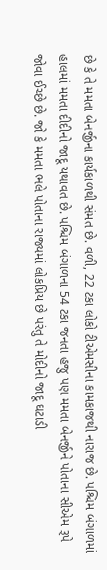છે કે તે મમતા બેનર્જીના કાર્યકાળથી સંમત છે. વળી, 22 ટકા લોકો ટીએમસીના કામકાજથી નારાજ છે. પશ્ચિમ બંગાળમાં હાલમાં મમતા દીદીનો જાદૂ યથાવત છે. પશ્ચિમ બંગાળના 54 ટકા જનતા હજુ પણ મમતા બેનર્જીને પોતાના સીએમ રૂપે જોવા ઈચ્છે છે. જો કે મમતા ભલે પોતાના રાજ્યમાં લોકપ્રિય છે પરંતુ તે મોદીનો જાદૂ ઘટાડી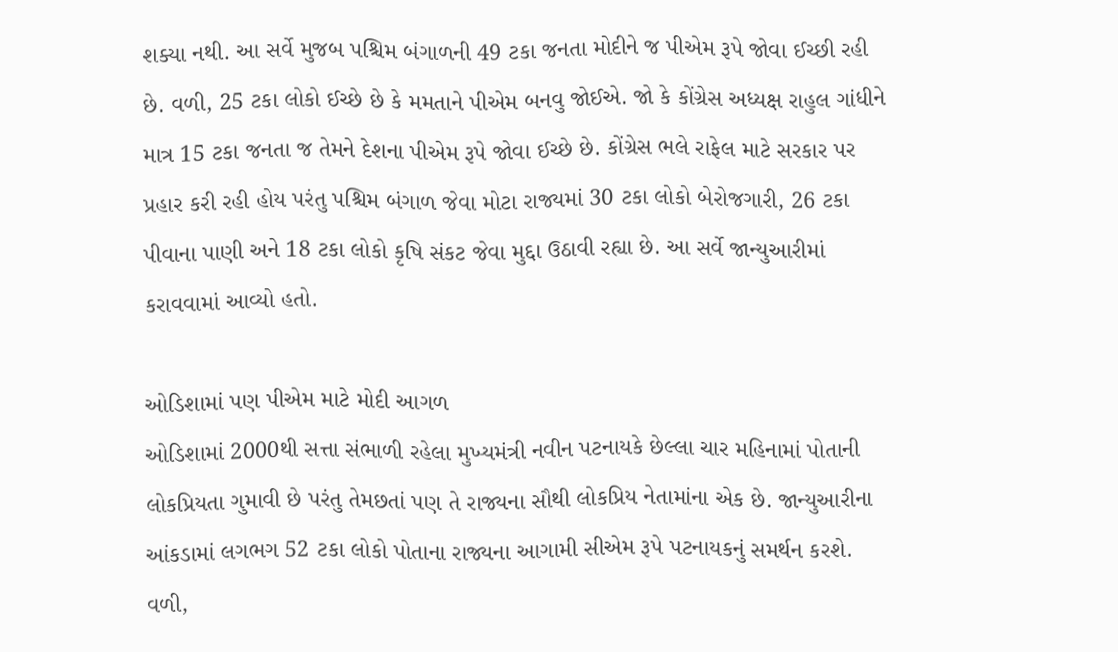શક્યા નથી. આ સર્વે મુજબ પશ્ચિમ બંગાળની 49 ટકા જનતા મોદીને જ પીએમ રૂપે જોવા ઈચ્છી રહી છે. વળી, 25 ટકા લોકો ઈચ્છે છે કે મમતાને પીએમ બનવુ જોઈએ. જો કે કોંગ્રેસ અધ્યક્ષ રાહુલ ગાંધીને માત્ર 15 ટકા જનતા જ તેમને દેશના પીએમ રૂપે જોવા ઈચ્છે છે. કોંગ્રેસ ભલે રાફેલ માટે સરકાર પર પ્રહાર કરી રહી હોય પરંતુ પશ્ચિમ બંગાળ જેવા મોટા રાજ્યમાં 30 ટકા લોકો બેરોજગારી, 26 ટકા પીવાના પાણી અને 18 ટકા લોકો કૃષિ સંકટ જેવા મુદ્દા ઉઠાવી રહ્યા છે. આ સર્વે જાન્યુઆરીમાં કરાવવામાં આવ્યો હતો.

ઓડિશામાં પણ પીએમ માટે મોદી આગળ
ઓડિશામાં 2000થી સત્તા સંભાળી રહેલા મુખ્યમંત્રી નવીન પટનાયકે છેલ્લા ચાર મહિનામાં પોતાની લોકપ્રિયતા ગુમાવી છે પરંતુ તેમછતાં પણ તે રાજ્યના સૌથી લોકપ્રિય નેતામાંના એક છે. જાન્યુઆરીના આંકડામાં લગભગ 52 ટકા લોકો પોતાના રાજ્યના આગામી સીએમ રૂપે પટનાયકનું સમર્થન કરશે. વળી,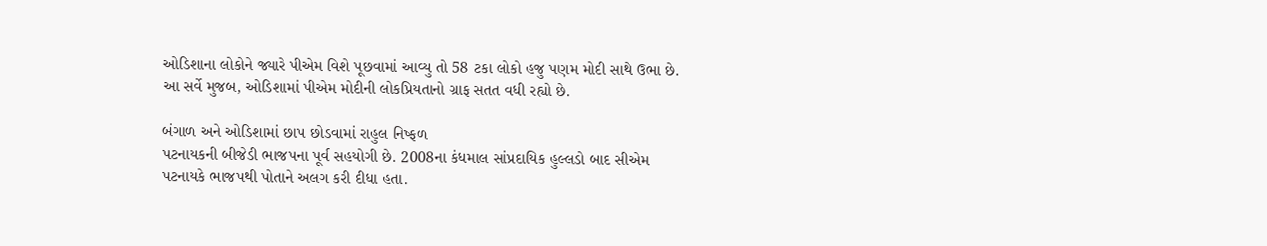ઓડિશાના લોકોને જ્યારે પીએમ વિશે પૂછવામાં આવ્યુ તો 58 ટકા લોકો હજુ પણમ મોદી સાથે ઉભા છે. આ સર્વે મુજબ, ઓડિશામાં પીએમ મોદીની લોકપ્રિયતાનો ગ્રાફ સતત વધી રહ્યો છે.

બંગાળ અને ઓડિશામાં છાપ છોડવામાં રાહુલ નિષ્ફળ
પટનાયકની બીજેડી ભાજપના પૂર્વ સહયોગી છે. 2008ના કંધમાલ સાંપ્રદાયિક હુલ્લડો બાદ સીએમ પટનાયકે ભાજપથી પોતાને અલગ કરી દીધા હતા.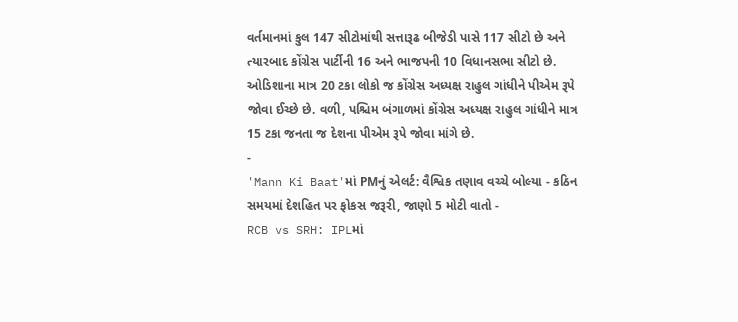વર્તમાનમાં કુલ 147 સીટોમાંથી સત્તારૂઢ બીજેડી પાસે 117 સીટો છે અને ત્યારબાદ કોંગ્રેસ પાર્ટીની 16 અને ભાજપની 10 વિધાનસભા સીટો છે. ઓડિશાના માત્ર 20 ટકા લોકો જ કોંગ્રેસ અધ્યક્ષ રાહુલ ગાંધીને પીએમ રૂપે જોવા ઈચ્છે છે. વળી, પશ્ચિમ બંગાળમાં કોંગ્રેસ અધ્યક્ષ રાહુલ ગાંધીને માત્ર 15 ટકા જનતા જ દેશના પીએમ રૂપે જોવા માંગે છે.
-
'Mann Ki Baat'માં PMનું એલર્ટ: વૈશ્વિક તણાવ વચ્ચે બોલ્યા - કઠિન સમયમાં દેશહિત પર ફોકસ જરૂરી, જાણો 5 મોટી વાતો -
RCB vs SRH: IPLમાં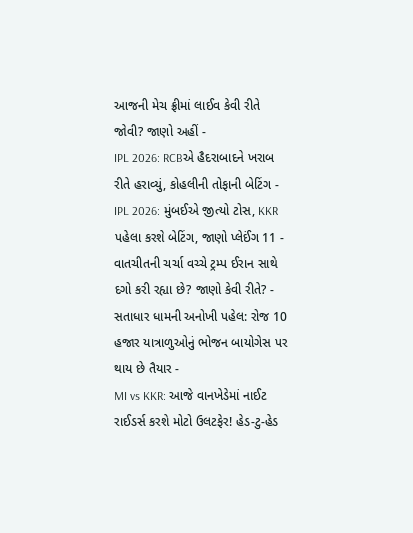આજની મેચ ફ્રીમાં લાઈવ કેવી રીતે જોવી? જાણો અહીં -
IPL 2026: RCBએ હૈદરાબાદને ખરાબ રીતે હરાવ્યું, કોહલીની તોફાની બેટિંગ -
IPL 2026: મુંબઈએ જીત્યો ટોસ, KKR પહેલા કરશે બેટિંગ, જાણો પ્લેઈંગ 11 -
વાતચીતની ચર્ચા વચ્ચે ટ્રમ્પ ઈરાન સાથે દગો કરી રહ્યા છે? જાણો કેવી રીતે? -
સતાધાર ધામની અનોખી પહેલ: રોજ 10 હજાર યાત્રાળુઓનું ભોજન બાયોગેસ પર થાય છે તૈયાર -
MI vs KKR: આજે વાનખેડેમાં નાઈટ રાઈડર્સ કરશે મોટો ઉલટફેર! હેડ-ટુ-હેડ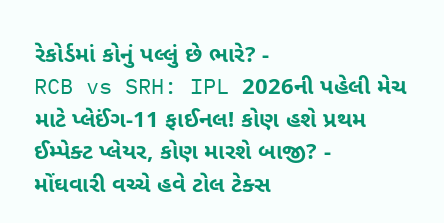રેકોર્ડમાં કોનું પલ્લું છે ભારે? -
RCB vs SRH: IPL 2026ની પહેલી મેચ માટે પ્લેઈંગ-11 ફાઈનલ! કોણ હશે પ્રથમ ઈમ્પેક્ટ પ્લેયર, કોણ મારશે બાજી? -
મોંઘવારી વચ્ચે હવે ટોલ ટેક્સ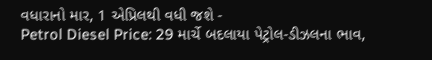વધારાનો માર, 1 એપ્રિલથી વધી જશે -
Petrol Diesel Price: 29 માર્ચે બદલાયા પેટ્રોલ-ડીઝલના ભાવ,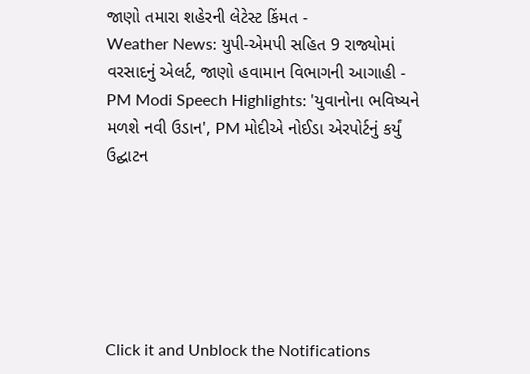જાણો તમારા શહેરની લેટેસ્ટ કિંમત -
Weather News: યુપી-એમપી સહિત 9 રાજ્યોમાં વરસાદનું એલર્ટ, જાણો હવામાન વિભાગની આગાહી -
PM Modi Speech Highlights: 'યુવાનોના ભવિષ્યને મળશે નવી ઉડાન', PM મોદીએ નોઈડા એરપોર્ટનું કર્યું ઉદ્ઘાટન






Click it and Unblock the Notifications